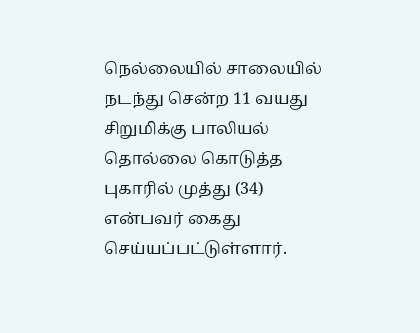நெல்லையில் சாலையில் நடந்து சென்ற 11 வயது சிறுமிக்கு பாலியல் தொல்லை கொடுத்த புகாரில் முத்து (34) என்பவர் கைது செய்யப்பட்டுள்ளார்.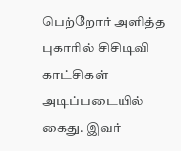பெற்றோர் அளித்த புகாரில் சிசிடிவி காட்சிகள் அடிப்படையில் கைது. இவர்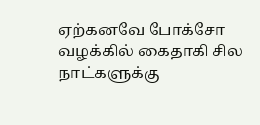ஏற்கனவே போக்சோ வழக்கில் கைதாகி சில நாட்களுக்கு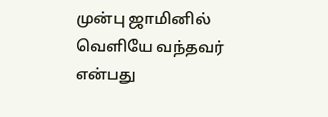முன்பு ஜாமினில் வௌியே வந்தவர் என்பது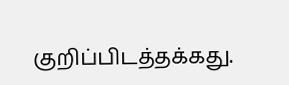குறிப்பிடத்தக்கது.